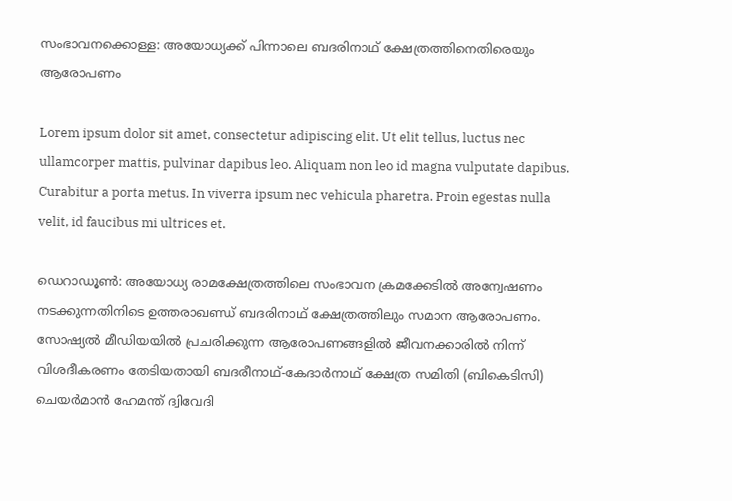സംഭാവനക്കൊള്ള: അയോധ്യക്ക് പിന്നാലെ ബദരിനാഥ് ക്ഷേത്രത്തിനെതിരെയും ആരോപണം

Lorem ipsum dolor sit amet, consectetur adipiscing elit. Ut elit tellus, luctus nec ullamcorper mattis, pulvinar dapibus leo. Aliquam non leo id magna vulputate dapibus. Curabitur a porta metus. In viverra ipsum nec vehicula pharetra. Proin egestas nulla velit, id faucibus mi ultrices et.

ഡെറാഡൂണ്‍: അയോധ്യ രാമക്ഷേത്രത്തിലെ സംഭാവന ക്രമക്കേടില്‍ അന്വേഷണം നടക്കുന്നതിനിടെ ഉത്തരാഖണ്ഡ് ബദരിനാഥ് ക്ഷേത്രത്തിലും സമാന ആരോപണം. സോഷ്യല്‍ മീഡിയയില്‍ പ്രചരിക്കുന്ന ആരോപണങ്ങളില്‍ ജീവനക്കാരില്‍ നിന്ന് വിശദീകരണം തേടിയതായി ബദരീനാഥ്-കേദാര്‍നാഥ് ക്ഷേത്ര സമിതി (ബികെടിസി) ചെയര്‍മാന്‍ ഹേമന്ത് ദ്വിവേദി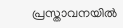പ്രസ്താവനയില്‍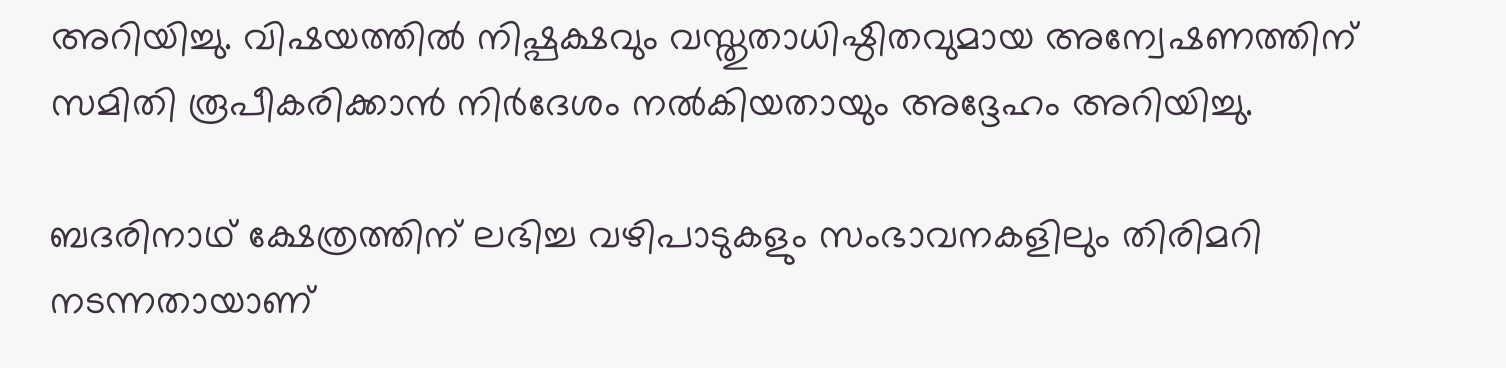അറിയിച്ചു. വിഷയത്തില്‍ നിഷ്പക്ഷവും വസ്തുതാധിഷ്ഠിതവുമായ അന്വേഷണത്തിന് സമിതി രൂപീകരിക്കാന്‍ നിര്‍ദേശം നല്‍കിയതായും അദ്ദേഹം അറിയിച്ചു.

ബദരിനാഥ് ക്ഷേത്രത്തിന് ലഭിച്ച വഴിപാടുകളും സംഭാവനകളിലും തിരിമറി നടന്നതായാണ്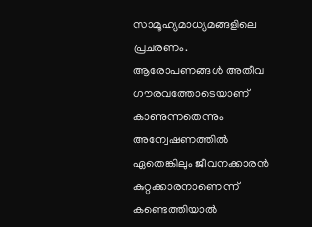സാമൂഹ്യമാധ്യമങ്ങളിലെ പ്രചരണം. ആരോപണങ്ങള്‍ അതീവ ഗൗരവത്തോടെയാണ് കാണുന്നതെന്നും അന്വേഷണത്തില്‍ ഏതെങ്കിലും ജീവനക്കാരന്‍ കുറ്റക്കാരനാണെന്ന് കണ്ടെത്തിയാല്‍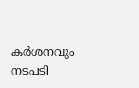കര്‍ശനവും നടപടി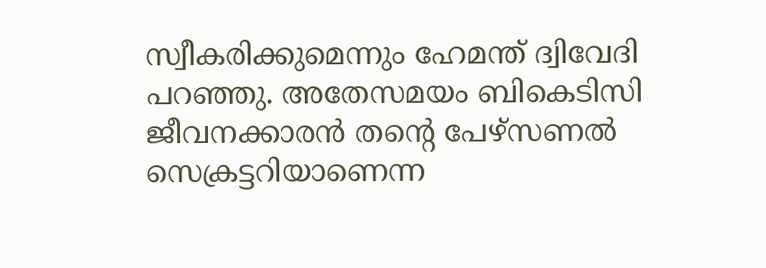സ്വീകരിക്കുമെന്നും ഹേമന്ത് ദ്വിവേദി പറഞ്ഞു. അതേസമയം ബികെടിസി ജീവനക്കാരന്‍ തന്റെ പേഴ്‌സണല്‍ സെക്രട്ടറിയാണെന്ന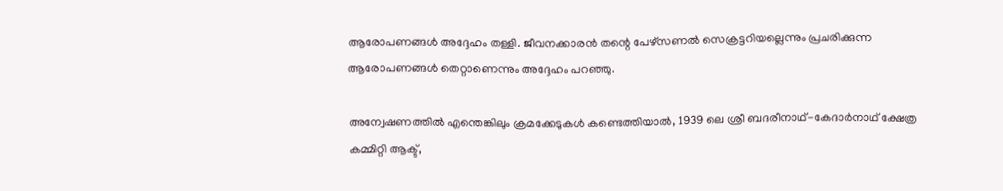ആരോപണങ്ങള്‍ അദ്ദേഹം തള്ളി. ജീവനക്കാരന്‍ തന്റെ പേഴ്‌സണല്‍ സെക്രട്ടറിയല്ലെന്നും പ്രചരിക്കുന്ന ആരോപണങ്ങള്‍ തെറ്റാണെന്നും അദ്ദേഹം പറഞ്ഞു.

അന്വേഷണത്തില്‍ എന്തെങ്കിലും ക്രമക്കേടുകള്‍ കണ്ടെത്തിയാല്‍, 1939 ലെ ശ്രീ ബദരീനാഥ്-കേദാര്‍നാഥ് ക്ഷേത്ര കമ്മിറ്റി ആക്ട്,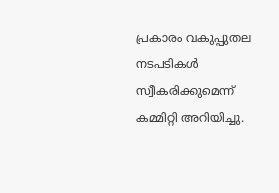പ്രകാരം വകുപ്പുതല നടപടികള്‍ സ്വീകരിക്കുമെന്ന് കമ്മിറ്റി അറിയിച്ചു.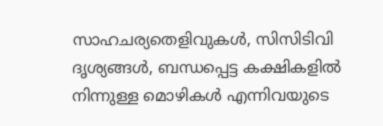സാഹചര്യതെളിവുകള്‍, സിസിടിവി ദൃശ്യങ്ങള്‍, ബന്ധപ്പെട്ട കക്ഷികളില്‍ നിന്നുള്ള മൊഴികള്‍ എന്നിവയുടെ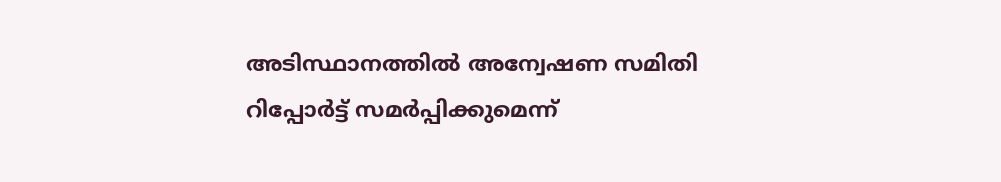അടിസ്ഥാനത്തില്‍ അന്വേഷണ സമിതി റിപ്പോര്‍ട്ട് സമര്‍പ്പിക്കുമെന്ന്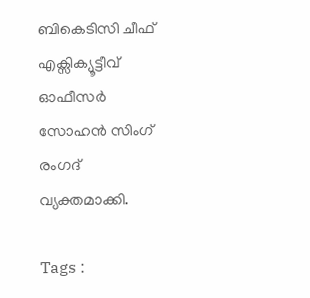ബികെടിസി ചീഫ് എക്സിക്യൂട്ടീവ് ഓഫീസര്‍ സോഹന്‍ സിംഗ് രംഗദ് വ്യക്തമാക്കി.

Tags :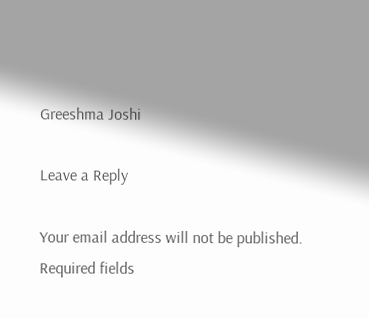Greeshma Joshi

Leave a Reply

Your email address will not be published. Required fields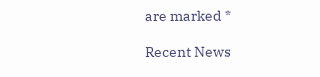are marked *

Recent News